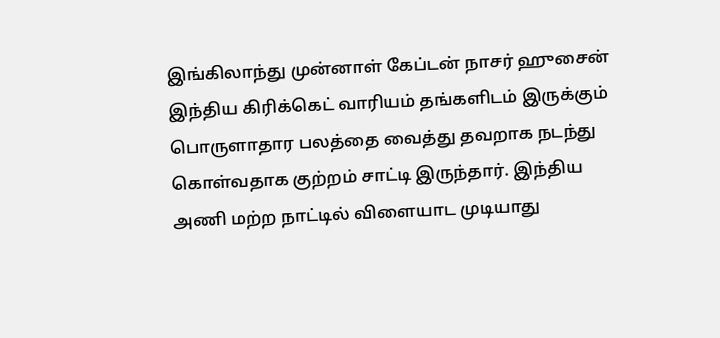இங்கிலாந்து முன்னாள் கேப்டன் நாசர் ஹுசைன் இந்திய கிரிக்கெட் வாரியம் தங்களிடம் இருக்கும் பொருளாதார பலத்தை வைத்து தவறாக நடந்து கொள்வதாக குற்றம் சாட்டி இருந்தார். இந்திய அணி மற்ற நாட்டில் விளையாட முடியாது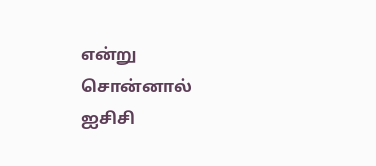என்று சொன்னால் ஐசிசி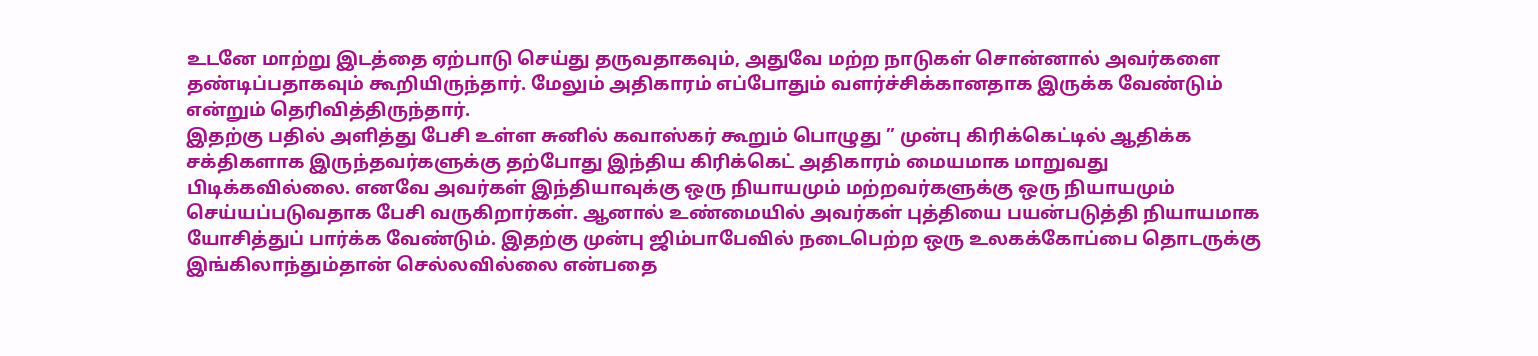உடனே மாற்று இடத்தை ஏற்பாடு செய்து தருவதாகவும், அதுவே மற்ற நாடுகள் சொன்னால் அவர்களை தண்டிப்பதாகவும் கூறியிருந்தார். மேலும் அதிகாரம் எப்போதும் வளர்ச்சிக்கானதாக இருக்க வேண்டும் என்றும் தெரிவித்திருந்தார்.
இதற்கு பதில் அளித்து பேசி உள்ள சுனில் கவாஸ்கர் கூறும் பொழுது ” முன்பு கிரிக்கெட்டில் ஆதிக்க சக்திகளாக இருந்தவர்களுக்கு தற்போது இந்திய கிரிக்கெட் அதிகாரம் மையமாக மாறுவது பிடிக்கவில்லை. எனவே அவர்கள் இந்தியாவுக்கு ஒரு நியாயமும் மற்றவர்களுக்கு ஒரு நியாயமும் செய்யப்படுவதாக பேசி வருகிறார்கள். ஆனால் உண்மையில் அவர்கள் புத்தியை பயன்படுத்தி நியாயமாக யோசித்துப் பார்க்க வேண்டும். இதற்கு முன்பு ஜிம்பாபேவில் நடைபெற்ற ஒரு உலகக்கோப்பை தொடருக்கு இங்கிலாந்தும்தான் செல்லவில்லை என்பதை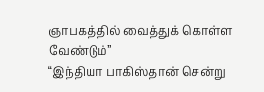ஞாபகத்தில் வைத்துக் கொள்ள வேண்டும்”
“இந்தியா பாகிஸ்தான் சென்று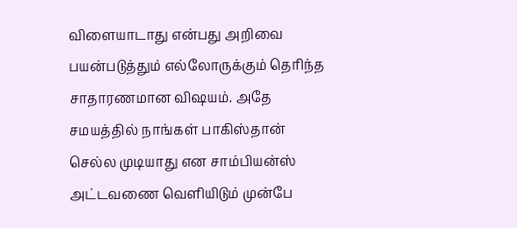விளையாடாது என்பது அறிவை பயன்படுத்தும் எல்லோருக்கும் தெரிந்த சாதாரணமான விஷயம். அதே சமயத்தில் நாங்கள் பாகிஸ்தான் செல்ல முடியாது என சாம்பியன்ஸ் அட்டவணை வெளியிடும் முன்பே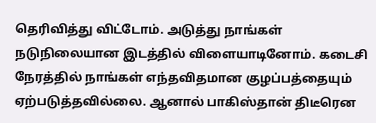தெரிவித்து விட்டோம். அடுத்து நாங்கள் நடுநிலையான இடத்தில் விளையாடினோம். கடைசி நேரத்தில் நாங்கள் எந்தவிதமான குழப்பத்தையும் ஏற்படுத்தவில்லை. ஆனால் பாகிஸ்தான் திடீரென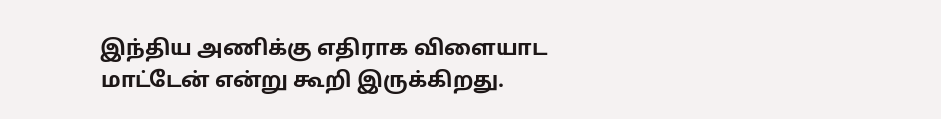இந்திய அணிக்கு எதிராக விளையாட மாட்டேன் என்று கூறி இருக்கிறது.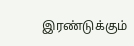இரண்டுக்கும்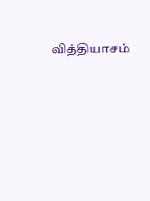வித்தியாசம்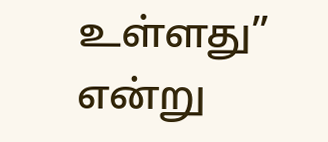உள்ளது” என்று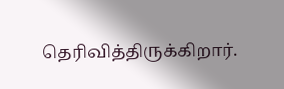தெரிவித்திருக்கிறார்.